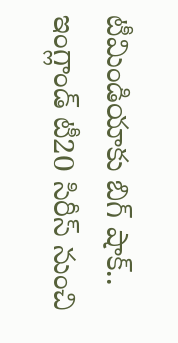టీమిండియాకు బిగ్ షాక్.. ఇంగ్లాండ్ టీ20 సిరీస్ నుంచి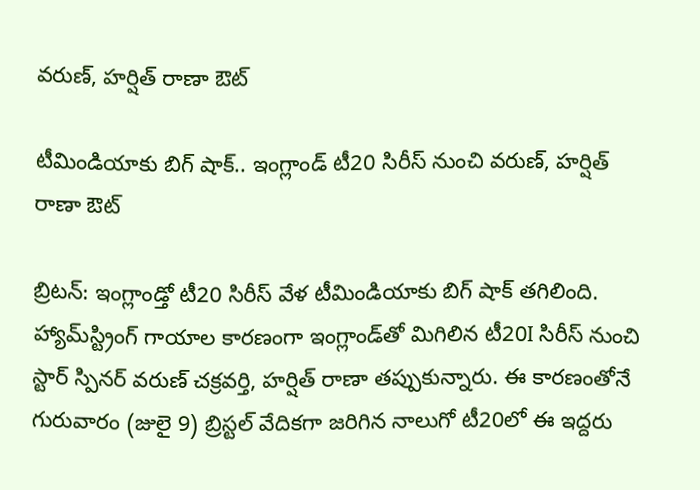వరుణ్, హర్షిత్ రాణా ఔట్

టీమిండియాకు బిగ్ షాక్.. ఇంగ్లాండ్ టీ20 సిరీస్ నుంచి వరుణ్, హర్షిత్ రాణా ఔట్

బ్రిటన్: ఇంగ్లాండ్తో టీ20 సిరీస్ వేళ టీమిండియాకు బిగ్ షాక్ తగిలింది. హ్యామ్‌స్ట్రింగ్ గాయాల కారణంగా ఇంగ్లాండ్‌తో మిగిలిన టీ20I సిరీస్ నుంచి స్టార్ స్పినర్ వరుణ్ చక్రవర్తి, హర్షిత్ రాణా తప్పుకున్నారు. ఈ కారణంతోనే గురువారం (జులై 9) బ్రిస్టల్ వేదికగా జరిగిన నాలుగో టీ20లో ఈ ఇద్దరు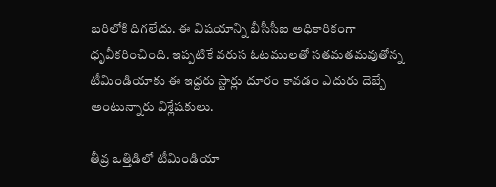బరిలోకి దిగలేదు. ఈ విషయాన్ని బీసీసీఐ అధికారికంగా ధృవీకరించింది. ఇప్పటికే వరుస ఓటములతో సతమతమవుతోన్న టీమిండియాకు ఈ ఇద్దరు స్టార్లు దూరం కావడం ఎదురు దెబ్బే అంటున్నారు విశ్లేషకులు.

తీవ్ర ఒత్తిడిలో టీమిండియా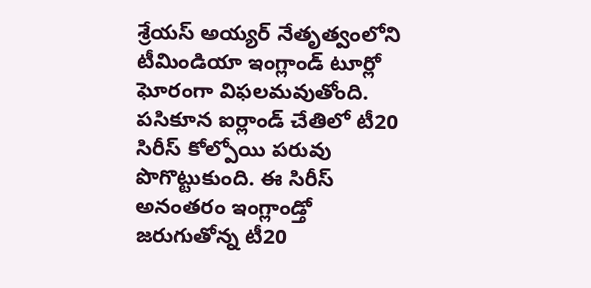శ్రేయస్ అయ్యర్ నేతృత్వంలోని టీమిండియా ఇంగ్లాండ్ టూర్లో ఘోరంగా విఫలమవుతోంది. పసికూన ఐర్లాండ్ చేతిలో టీ20 సిరీస్ కోల్పోయి పరువు పొగొట్టుకుంది. ఈ సిరీస్ అనంతరం ఇంగ్లాండ్తో జరుగుతోన్న టీ20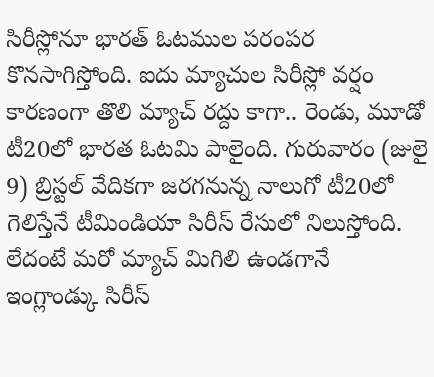సిరీస్లోనూ భారత్ ఓటముల పరంపర కొనసాగిస్తోంది. ఐదు మ్యాచుల సిరీస్లో వర్షం కారణంగా తొలి మ్యాచ్ రద్దు కాగా.. రెండు, మూడో టీ20లో భారత ఓటమి పాలైంది. గురువారం (జులై 9) బ్రిస్టల్ వేదికగా జరగనున్న నాలుగో టీ20లో గెలిస్తేనే టీమిండియా సిరీస్ రేసులో నిలుస్తోంది. లేదంటే మరో మ్యాచ్ మిగిలి ఉండగానే ఇంగ్లాండ్కు సిరీస్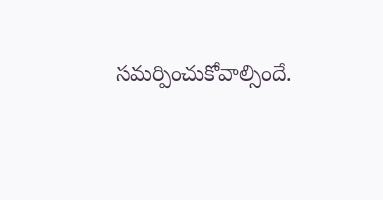సమర్పించుకోవాల్సిందే.